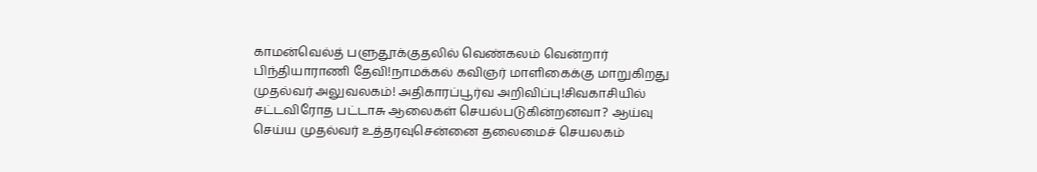காமன்வெல்த் பளுதூக்குதலில் வெண்கலம் வென்றார் பிந்தியாராணி தேவி!நாமக்கல் கவிஞர் மாளிகைக்கு மாறுகிறது முதல்வர் அலுவலகம்! அதிகாரப்பூர்வ அறிவிப்பு!சிவகாசியில் சட்டவிரோத பட்டாசு ஆலைகள் செயல்படுகின்றனவா? ஆய்வு செய்ய முதல்வர் உத்தரவுசென்னை தலைமைச் செயலகம்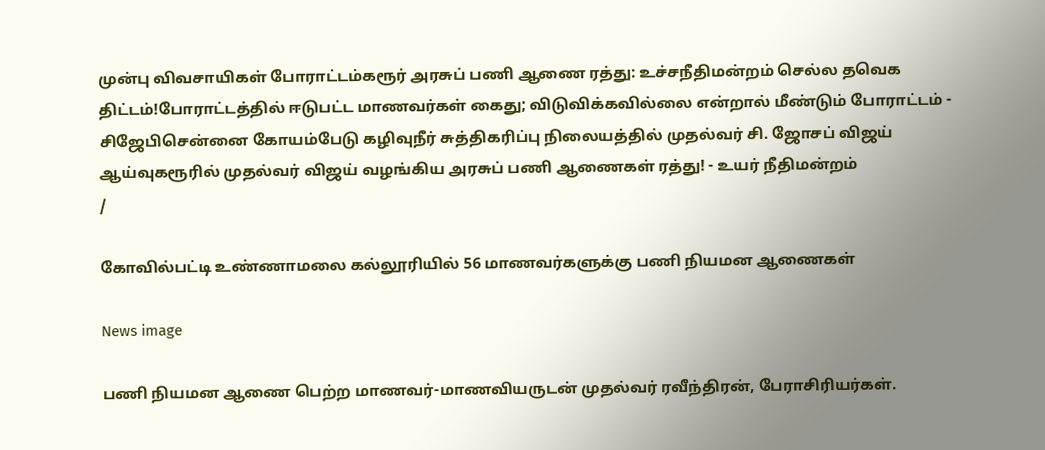முன்பு விவசாயிகள் போராட்டம்கரூர் அரசுப் பணி ஆணை ரத்து: உச்சநீதிமன்றம் செல்ல தவெக திட்டம்!போராட்டத்தில் ஈடுபட்ட மாணவர்கள் கைது; விடுவிக்கவில்லை என்றால் மீண்டும் போராட்டம் - சிஜேபிசென்னை கோயம்பேடு கழிவுநீர் சுத்திகரிப்பு நிலையத்தில் முதல்வர் சி. ஜோசப் விஜய் ஆய்வுகரூரில் முதல்வர் விஜய் வழங்கிய அரசுப் பணி ஆணைகள் ரத்து! - உயர் நீதிமன்றம்
/

கோவில்பட்டி உண்ணாமலை கல்லூரியில் 56 மாணவர்களுக்கு பணி நியமன ஆணைகள்

News image

பணி நியமன ஆணை பெற்ற மாணவர்-மாணவியருடன் முதல்வர் ரவீந்திரன், பேராசிரியர்கள்.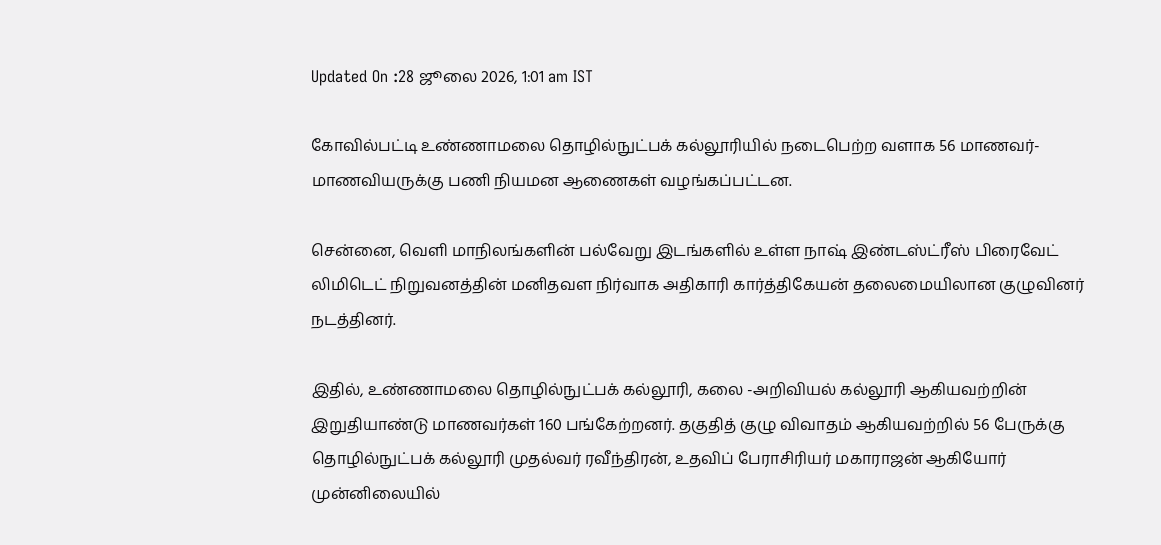Updated On :28 ஜூலை 2026, 1:01 am IST

கோவில்பட்டி உண்ணாமலை தொழில்நுட்பக் கல்லூரியில் நடைபெற்ற வளாக 56 மாணவர்-மாணவியருக்கு பணி நியமன ஆணைகள் வழங்கப்பட்டன.

சென்னை, வெளி மாநிலங்களின் பல்வேறு இடங்களில் உள்ள நாஷ் இண்டஸ்ட்ரீஸ் பிரைவேட் லிமிடெட் நிறுவனத்தின் மனிதவள நிர்வாக அதிகாரி கார்த்திகேயன் தலைமையிலான குழுவினர் நடத்தினர்.

இதில், உண்ணாமலை தொழில்நுட்பக் கல்லூரி, கலை -அறிவியல் கல்லூரி ஆகியவற்றின் இறுதியாண்டு மாணவர்கள் 160 பங்கேற்றனர். தகுதித் குழு விவாதம் ஆகியவற்றில் 56 பேருக்கு தொழில்நுட்பக் கல்லூரி முதல்வர் ரவீந்திரன், உதவிப் பேராசிரியர் மகாராஜன் ஆகியோர் முன்னிலையில்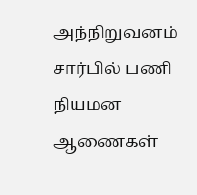அந்நிறுவனம் சார்பில் பணி நியமன ஆணைகள்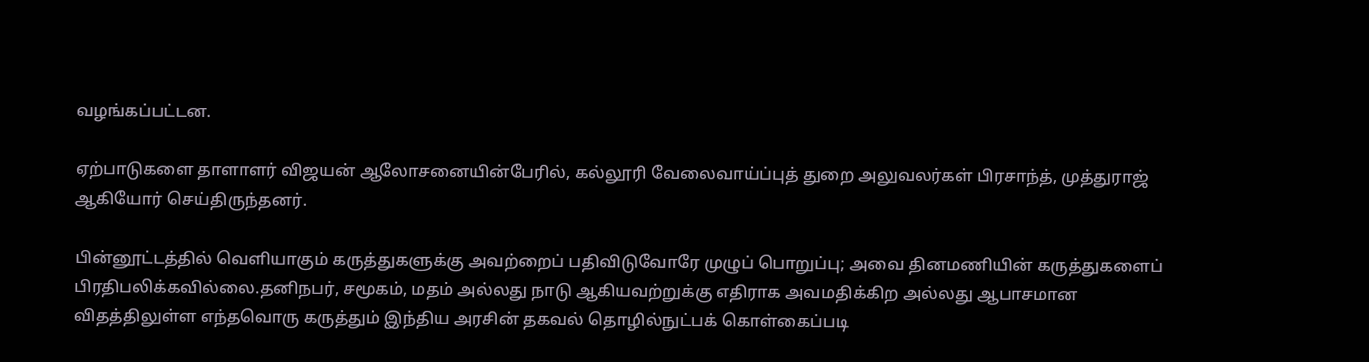வழங்கப்பட்டன.

ஏற்பாடுகளை தாளாளர் விஜயன் ஆலோசனையின்பேரில், கல்லூரி வேலைவாய்ப்புத் துறை அலுவலர்கள் பிரசாந்த், முத்துராஜ் ஆகியோர் செய்திருந்தனர்.

பின்னூட்டத்தில் வெளியாகும் கருத்துகளுக்கு அவற்றைப் பதிவிடுவோரே முழுப் பொறுப்பு; அவை தினமணியின் கருத்துகளைப் பிரதிபலிக்கவில்லை.தனிநபர், சமூகம், மதம் அல்லது நாடு ஆகியவற்றுக்கு எதிராக அவமதிக்கிற அல்லது ஆபாசமான விதத்திலுள்ள எந்தவொரு கருத்தும் இந்திய அரசின் தகவல் தொழில்நுட்பக் கொள்கைப்படி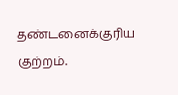தண்டனைக்குரிய குற்றம்.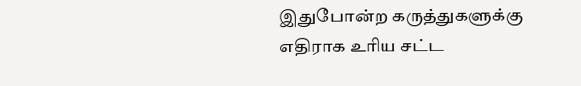இதுபோன்ற கருத்துகளுக்கு எதிராக உரிய சட்ட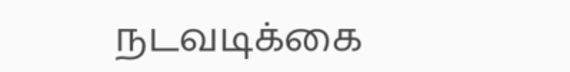நடவடிக்கை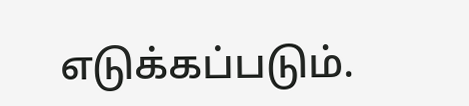எடுக்கப்படும்.